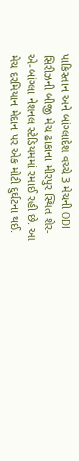પાકિસ્તાન અને બાંગ્લાદેશ વચ્ચે 3 મેચની ODI સિરીઝની બીજી મેચ ઢાકાના મીરપુર સ્થિત શેર-એ-બાંગ્લા નેશનલ સ્ટેડિયમમાં રમાઈ રહી છે. આ મેચ દરમિયાન મેદાન પર એક મોટી દુર્ઘટના થઈ.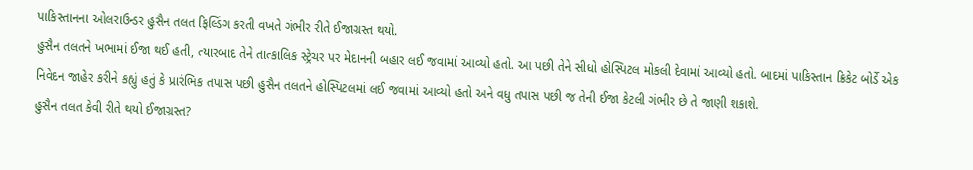પાકિસ્તાનના ઓલરાઉન્ડર હુસૈન તલત ફિલ્ડિંગ કરતી વખતે ગંભીર રીતે ઈજાગ્રસ્ત થયો.
હુસૈન તલતને ખભામાં ઈજા થઈ હતી, ત્યારબાદ તેને તાત્કાલિક સ્ટ્રેચર પર મેદાનની બહાર લઈ જવામાં આવ્યો હતો. આ પછી તેને સીધો હોસ્પિટલ મોકલી દેવામાં આવ્યો હતો. બાદમાં પાકિસ્તાન ક્રિકેટ બોર્ડે એક નિવેદન જાહેર કરીને કહ્યું હતું કે પ્રારંભિક તપાસ પછી હુસૈન તલતને હોસ્પિટલમાં લઈ જવામાં આવ્યો હતો અને વધુ તપાસ પછી જ તેની ઈજા કેટલી ગંભીર છે તે જાણી શકાશે.
હુસૈન તલત કેવી રીતે થયો ઈજાગ્રસ્ત?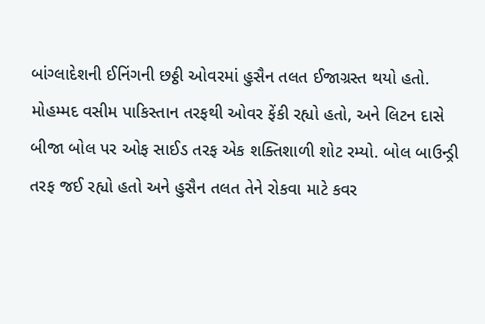બાંગ્લાદેશની ઈનિંગની છઠ્ઠી ઓવરમાં હુસૈન તલત ઈજાગ્રસ્ત થયો હતો. મોહમ્મદ વસીમ પાકિસ્તાન તરફથી ઓવર ફેંકી રહ્યો હતો, અને લિટન દાસે બીજા બોલ પર ઓફ સાઈડ તરફ એક શક્તિશાળી શોટ રમ્યો. બોલ બાઉન્ડ્રી તરફ જઈ રહ્યો હતો અને હુસૈન તલત તેને રોકવા માટે કવર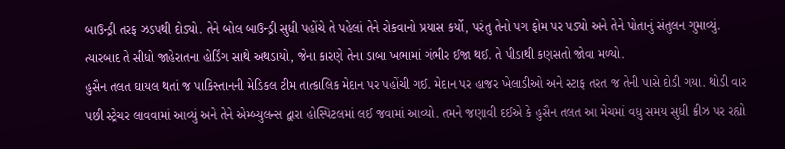બાઉન્ડ્રી તરફ ઝડપથી દોડ્યો. તેને બોલ બાઉન્ડ્રી સુધી પહોંચે તે પહેલાં તેને રોકવાનો પ્રયાસ કર્યો, પરંતુ તેનો પગ ફોમ પર પડ્યો અને તેને પોતાનું સંતુલન ગુમાવ્યું. ત્યારબાદ તે સીધો જાહેરાતના હોર્ડિંગ સાથે અથડાયો, જેના કારણે તેના ડાબા ખભામાં ગંભીર ઈજા થઈ. તે પીડાથી કણસતો જોવા મળ્યો.
હુસૈન તલત ઘાયલ થતાં જ પાકિસ્તાનની મેડિકલ ટીમ તાત્કાલિક મેદાન પર પહોંચી ગઈ. મેદાન પર હાજર ખેલાડીઓ અને સ્ટાફ તરત જ તેની પાસે દોડી ગયા. થોડી વાર પછી સ્ટ્રેચર લાવવામાં આવ્યું અને તેને એમ્બ્યુલન્સ દ્વારા હોસ્પિટલમાં લઈ જવામાં આવ્યો. તમને જણાવી દઈએ કે હુસૈન તલત આ મેચમાં વધુ સમય સુધી ક્રીઝ પર રહ્યો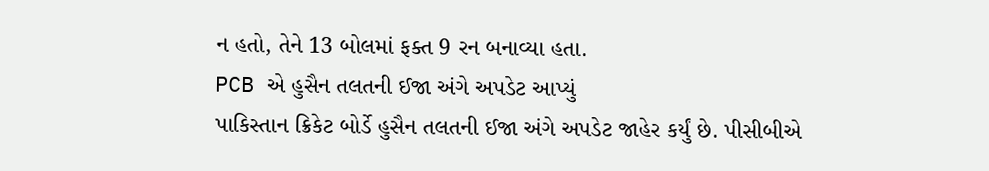ન હતો, તેને 13 બોલમાં ફક્ત 9 રન બનાવ્યા હતા.
PCB એ હુસૈન તલતની ઈજા અંગે અપડેટ આપ્યું
પાકિસ્તાન ક્રિકેટ બોર્ડે હુસૈન તલતની ઈજા અંગે અપડેટ જાહેર કર્યું છે. પીસીબીએ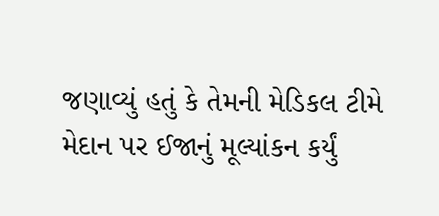જણાવ્યું હતું કે તેમની મેડિકલ ટીમે મેદાન પર ઈજાનું મૂલ્યાંકન કર્યું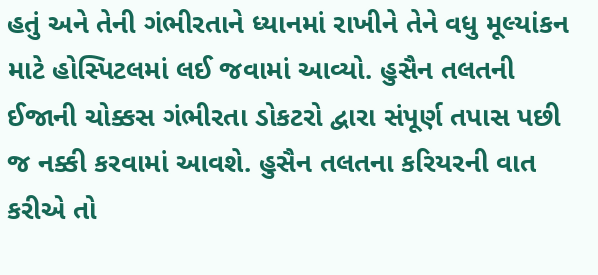હતું અને તેની ગંભીરતાને ધ્યાનમાં રાખીને તેને વધુ મૂલ્યાંકન માટે હોસ્પિટલમાં લઈ જવામાં આવ્યો. હુસૈન તલતની ઈજાની ચોક્કસ ગંભીરતા ડોકટરો દ્વારા સંપૂર્ણ તપાસ પછી જ નક્કી કરવામાં આવશે. હુસૈન તલતના કરિયરની વાત કરીએ તો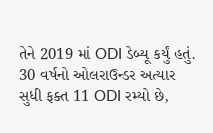તેને 2019 માં ODI ડેબ્યૂ કર્યું હતું. 30 વર્ષનો ઓલરાઉન્ડર અત્યાર સુધી ફક્ત 11 ODI રમ્યો છે,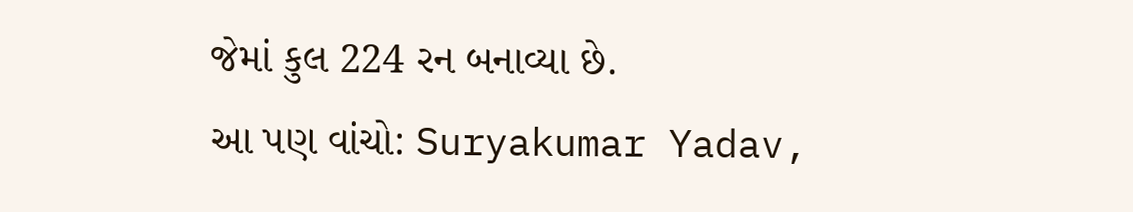જેમાં કુલ 224 રન બનાવ્યા છે.
આ પણ વાંચો: Suryakumar Yadav,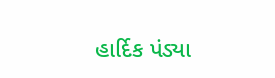હાર્દિક પંડ્યા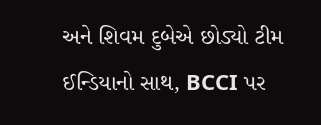અને શિવમ દુબેએ છોડ્યો ટીમ ઈન્ડિયાનો સાથ, BCCI પર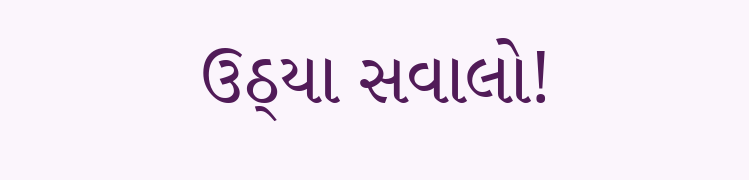ઉઠ્યા સવાલો!